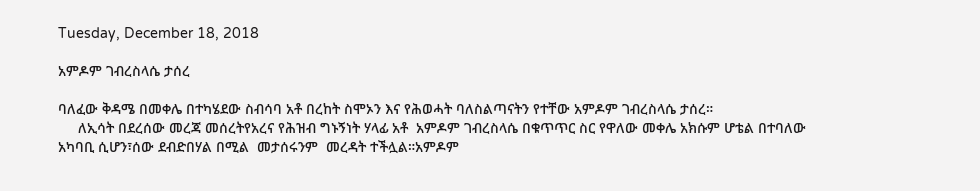Tuesday, December 18, 2018

አምዶም ገብረስላሴ ታሰረ

ባለፈው ቅዳሜ በመቀሌ በተካሄደው ስብሳባ አቶ በረከት ስሞኦን እና የሕወሓት ባለስልጣናትን የተቸው አምዶም ገብረስላሴ ታሰረ።
     ለኢሳት በደረሰው መረጃ መሰረትየአረና የሕዝብ ግኑኝነት ሃላፊ አቶ  አምዶም ገብረስላሴ በቁጥጥር ስር የዋለው መቀሌ አክሱም ሆቴል በተባለው አካባቢ ሲሆን፣ሰው ደብድበሃል በሚል  መታሰሩንም  መረዳት ተችሏል።አምዶም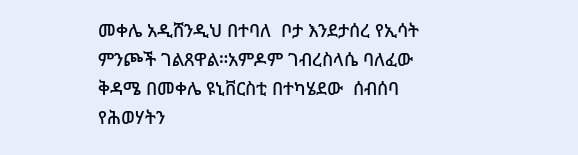መቀሌ አዲሸንዲህ በተባለ  ቦታ እንደታሰረ የኢሳት ምንጮች ገልጸዋል።አምዶም ገብረስላሴ ባለፈው ቅዳሜ በመቀሌ ዩኒቨርስቲ በተካሄደው  ሰብሰባ የሕወሃትን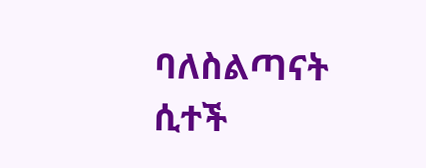ባለስልጣናት ሲተች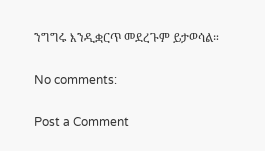ንግግሩ እንዲቋርጥ መደረጉም ይታወሳል።

No comments:

Post a Comment